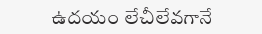ఉదయం లేచీలేవగానే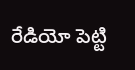రేడియో పెట్టి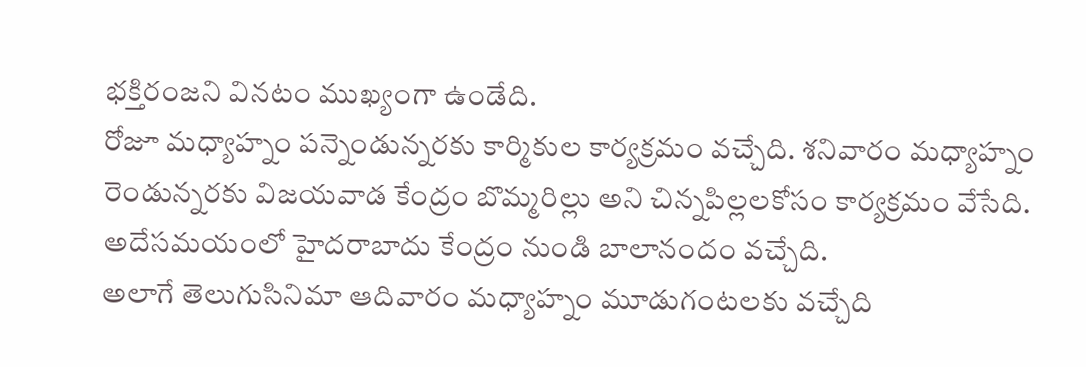భక్తిరంజని వినటం ముఖ్యంగా ఉండేది.
రోజూ మధ్యాహ్నం పన్నెండున్నరకు కార్మికుల కార్యక్రమం వచ్చేది. శనివారం మధ్యాహ్నం రెండున్నరకు విజయవాడ కేంద్రం బొమ్మరిల్లు అని చిన్నపిల్లలకోసం కార్యక్రమం వేసేది. అదేసమయంలో హైదరాబాదు కేంద్రం నుండి బాలానందం వచ్చేది.
అలాగే తెలుగుసినిమా ఆదివారం మధ్యాహ్నం మూడుగంటలకు వచ్చేది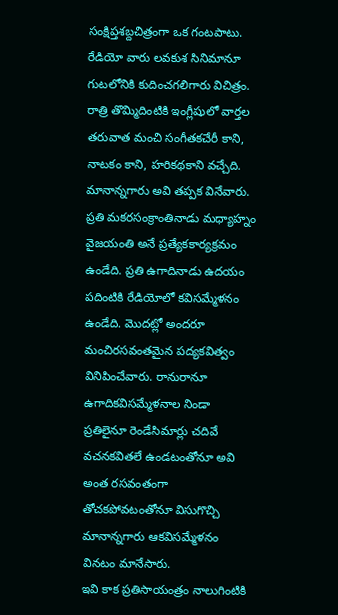సంక్షిప్తశబ్దచిత్రంగా ఒక గంటపాటు. రేడియో వారు లవకుశ సినిమానూ గుటలోనికి కుదించగలిగారు విచిత్రం.
రాత్రి తొమ్మిదింటికి ఇంగ్లీషులో వార్తల తరువాత మంచి సంగీతకచేరీ కాని, నాటకం కాని, హరికథకాని వచ్చేది. మానాన్నగారు అవి తప్పక వినేవారు.
ప్రతి మకరసంక్రాంతినాడు మధ్యాహ్నం వైజయంతి అనే ప్రత్యేకకార్యక్రమం ఉండేది. ప్రతి ఉగాదినాడు ఉదయం పదింటికి రేడియోలో కవిసమ్మేళనం ఉండేది. మొదట్లో అందరూ మంచిరసవంతమైన పద్యకవిత్వం వినిపించేవారు. రానురానూ ఉగాదికవిసమ్మేళనాల నిండా ప్రతిలైనూ రెండేసిమార్లు చదివే వచనకవితలే ఉండటంతోనూ అవి అంత రసవంతంగా తోచకపోవటంతోనూ విసుగొచ్చి మానాన్నగారు ఆకవిసమ్మేళనం వినటం మానేసారు.
ఇవి కాక ప్రతిసాయంత్రం నాలుగింటికి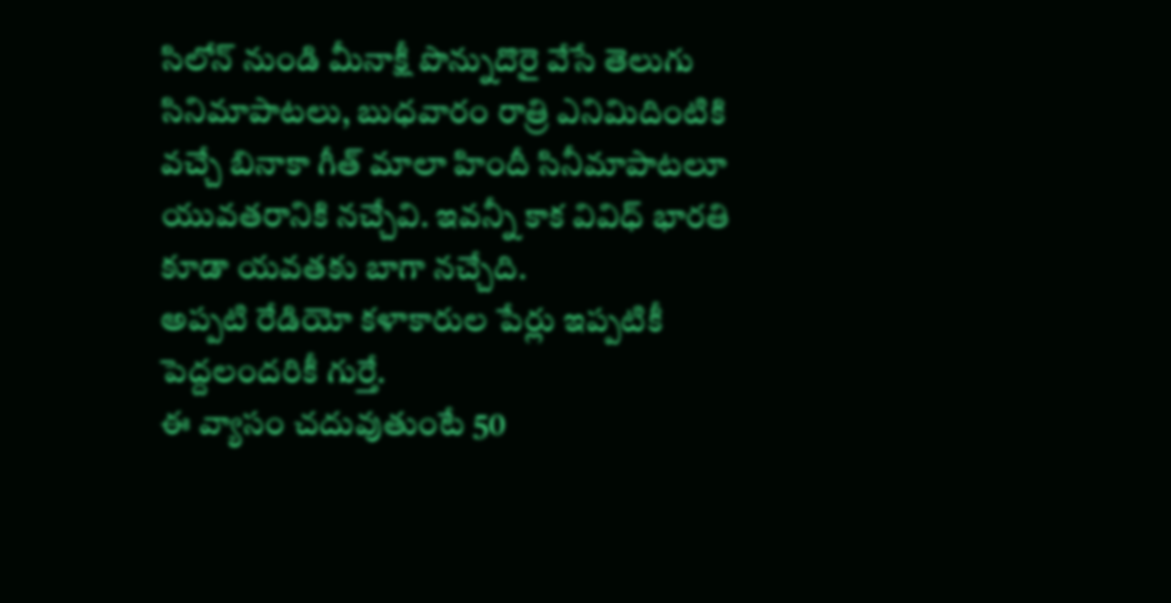సిలోన్ నుండి మీనాక్షీ పొన్నుదొరై వేసే తెలుగు సినిమాపాటలు, బుధవారం రాత్రి ఎనిమిదింటికి వచ్చే బినాకా గీత్ మాలా హిందీ సినీమాపాటలూ యువతరానికి నచ్చేవి. ఇవన్నీ కాక వివిధ్ భారతి కూడా యవతకు బాగా నచ్చేది.
అప్పటి రేడియో కళాకారుల పేర్లు ఇప్పటికీ పెద్దలందరికీ గుర్తే.
ఈ వ్యాసం చదువుతుంటే 50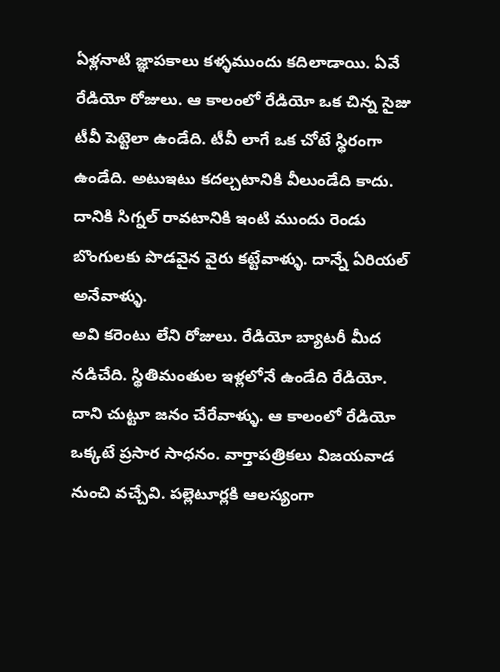ఏళ్లనాటి జ్ఞాపకాలు కళ్ళముందు కదిలాడాయి. ఏవే రేడియో రోజులు. ఆ కాలంలో రేడియో ఒక చిన్న సైజు టీవీ పెట్టెలా ఉండేది. టీవీ లాగే ఒక చోటే స్థిరంగా ఉండేది. అటుఇటు కదల్చటానికి వీలుండేది కాదు. దానికి సిగ్నల్ రావటానికి ఇంటి ముందు రెండు బొంగులకు పొడవైన వైరు కట్టేవాళ్ళు. దాన్నే ఏరియల్ అనేవాళ్ళు.
అవి కరెంటు లేని రోజులు. రేడియో బ్యాటరీ మీద నడిచేది. స్థితిమంతుల ఇళ్లలోనే ఉండేది రేడియో. దాని చుట్టూ జనం చేరేవాళ్ళు. ఆ కాలంలో రేడియో ఒక్కటే ప్రసార సాధనం. వార్తాపత్రికలు విజయవాడ నుంచి వచ్చేవి. పల్లెటూర్లకి ఆలస్యంగా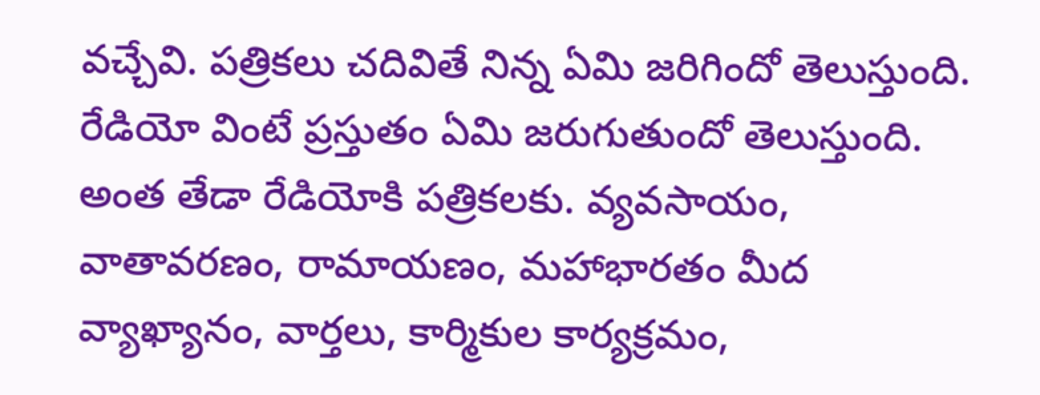వచ్చేవి. పత్రికలు చదివితే నిన్న ఏమి జరిగిందో తెలుస్తుంది. రేడియో వింటే ప్రస్తుతం ఏమి జరుగుతుందో తెలుస్తుంది. అంత తేడా రేడియోకి పత్రికలకు. వ్యవసాయం, వాతావరణం, రామాయణం, మహాభారతం మీద వ్యాఖ్యానం, వార్తలు, కార్మికుల కార్యక్రమం,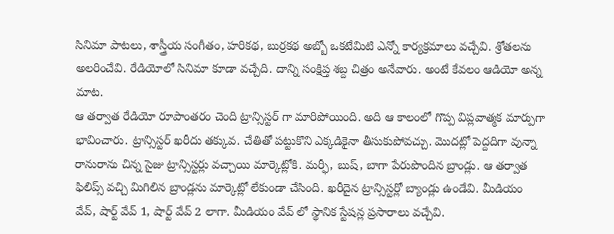సినిమా పాటలు, శాస్త్రీయ సంగీతం, హరికథ, బుర్రకథ అబ్బో ఒకటేమిటి ఎన్నో కార్యక్రమాలు వచ్చేవి. శ్రోతలను అలరించేవి. రేడియోలో సినిమా కూడా వచ్చేది. దాన్ని సంక్షిప్త శబ్ద చిత్రం అనేవారు. అంటే కేవలం ఆడియో అన్న మాట.
ఆ తర్వాత రేడియో రూపాంతరం చెంది ట్రాన్సిస్టర్ గా మారిపోయింది. అది ఆ కాలంలో గొప్ప విప్లవాత్మక మార్పుగా భావించారు. ట్రాన్సిస్టర్ ఖరీదు తక్కువ. చేతితో పట్టుకొని ఎక్కడికైనా తీసుకుపోవచ్చు. మొదట్లో పెద్దదిగా వున్నా రానురాను చిన్న సైజు ట్రాన్సిస్టర్లు వచ్చాయి మార్కెట్లోకి. మర్ఫీ, బుష్, బాగా పేరుపొందిన బ్రాండ్లు. ఆ తర్వాత ఫిలిప్స్ వచ్చి మిగిలిన బ్రాండ్లను మార్కెట్లో లేకుండా చేసింది. ఖరీదైన ట్రాన్సిస్టర్లో బ్యాండ్లు ఉండేవి. మీడియం వేవ్, షార్ట్ వేవ్ 1, షార్ట్ వేవ్ 2 లాగా. మీడియం వేవ్ లో స్థానిక స్టేషన్ల ప్రసారాలు వచ్చేవి.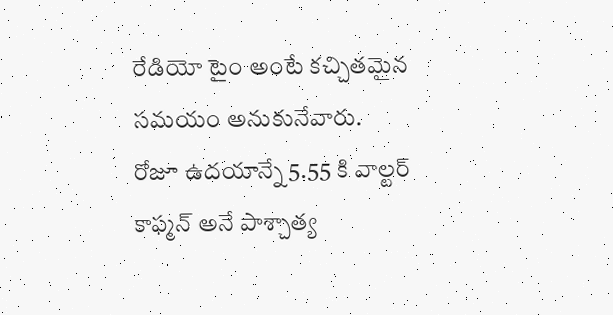రేడియో టైం అంటే కచ్చితమైన సమయం అనుకునేవారు.
రోజూ ఉదయాన్నే 5.55 కి వాల్టర్ కాఫ్మన్ అనే పాశ్చాత్య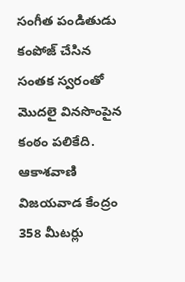సంగీత పండితుడు కంపోజ్ చేసిన సంతక స్వరంతో మొదలై వినసొంపైన కంఠం పలికేది. ఆకాశవాణి విజయవాడ కేంద్రం 358 మీటర్లు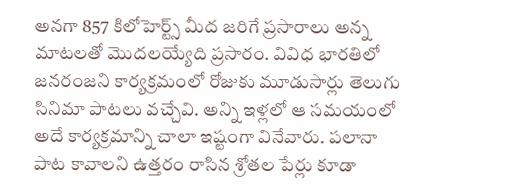అనగా 857 కిలోహెర్ట్స్ మీద జరిగే ప్రసారాలు అన్న మాటలతో మొదలయ్యేది ప్రసారం. వివిధ భారతిలో జనరంజని కార్యక్రమంలో రోజుకు మూడుసార్లు తెలుగు సినిమా పాటలు వచ్చేవి. అన్ని ఇళ్లలో ఆ సమయంలో అదే కార్యక్రమాన్ని చాలా ఇష్టంగా వినేవారు. పలానా పాట కావాలని ఉత్తరం రాసిన శ్రోతల పేర్లు కూడా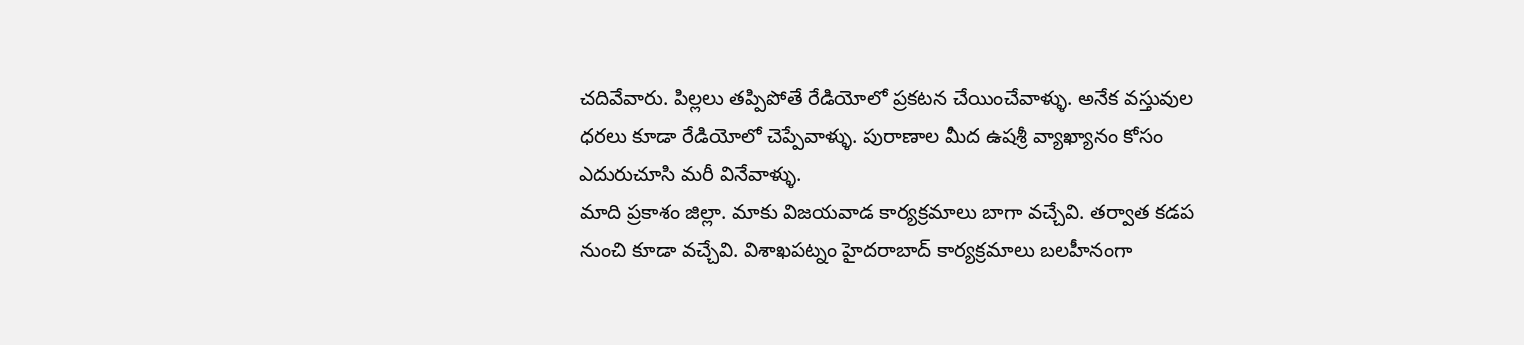చదివేవారు. పిల్లలు తప్పిపోతే రేడియోలో ప్రకటన చేయించేవాళ్ళు. అనేక వస్తువుల ధరలు కూడా రేడియోలో చెప్పేవాళ్ళు. పురాణాల మీద ఉషశ్రీ వ్యాఖ్యానం కోసం ఎదురుచూసి మరీ వినేవాళ్ళు.
మాది ప్రకాశం జిల్లా. మాకు విజయవాడ కార్యక్రమాలు బాగా వచ్చేవి. తర్వాత కడప నుంచి కూడా వచ్చేవి. విశాఖపట్నం హైదరాబాద్ కార్యక్రమాలు బలహీనంగా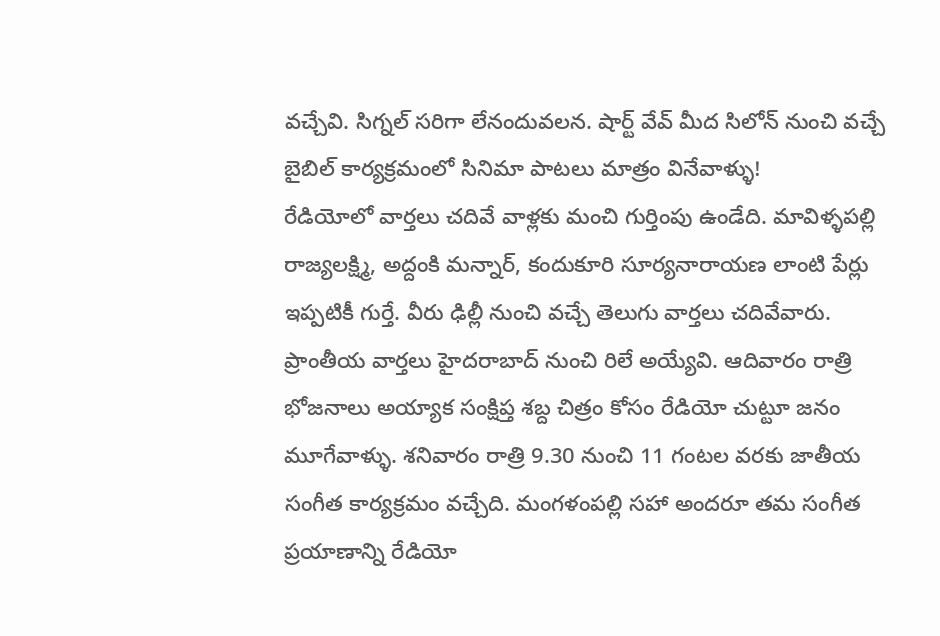వచ్చేవి. సిగ్నల్ సరిగా లేనందువలన. షార్ట్ వేవ్ మీద సిలోన్ నుంచి వచ్చే బైబిల్ కార్యక్రమంలో సినిమా పాటలు మాత్రం వినేవాళ్ళు!
రేడియోలో వార్తలు చదివే వాళ్లకు మంచి గుర్తింపు ఉండేది. మావిళ్ళపల్లి రాజ్యలక్ష్మి, అద్దంకి మన్నార్, కందుకూరి సూర్యనారాయణ లాంటి పేర్లు ఇప్పటికీ గుర్తే. వీరు ఢిల్లీ నుంచి వచ్చే తెలుగు వార్తలు చదివేవారు. ప్రాంతీయ వార్తలు హైదరాబాద్ నుంచి రిలే అయ్యేవి. ఆదివారం రాత్రి భోజనాలు అయ్యాక సంక్షిప్త శబ్ద చిత్రం కోసం రేడియో చుట్టూ జనం మూగేవాళ్ళు. శనివారం రాత్రి 9.30 నుంచి 11 గంటల వరకు జాతీయ సంగీత కార్యక్రమం వచ్చేది. మంగళంపల్లి సహా అందరూ తమ సంగీత ప్రయాణాన్ని రేడియో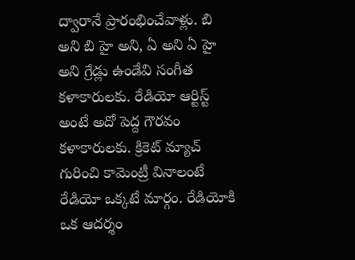ద్వారానే ప్రారంభించేవాళ్లు. బి అని బి హై అని, ఏ అని ఏ హై అని గ్రేడ్లు ఉండేవి సంగీత కళాకారులకు. రేడియో ఆర్టిస్ట్ అంటే అదో పెద్ద గౌరవం కళాకారులకు. క్రికెట్ మ్యాచ్ గురించి కామెంట్రీ వినాలంటే రేడియో ఒక్కటే మార్గం. రేడియోకి ఒక ఆదర్శం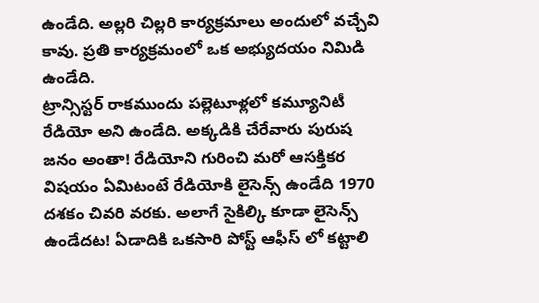ఉండేది. అల్లరి చిల్లరి కార్యక్రమాలు అందులో వచ్చేవి కావు. ప్రతి కార్యక్రమంలో ఒక అభ్యుదయం నిమిడి ఉండేది.
ట్రాన్సిస్టర్ రాకముందు పల్లెటూళ్లలో కమ్యూనిటీ రేడియో అని ఉండేది. అక్కడికి చేరేవారు పురుష జనం అంతా! రేడియోని గురించి మరో ఆసక్తికర విషయం ఏమిటంటే రేడియోకి లైసెన్స్ ఉండేది 1970 దశకం చివరి వరకు. అలాగే సైకిల్కి కూడా లైసెన్స్ ఉండేదట! ఏడాదికి ఒకసారి పోస్ట్ ఆఫీస్ లో కట్టాలి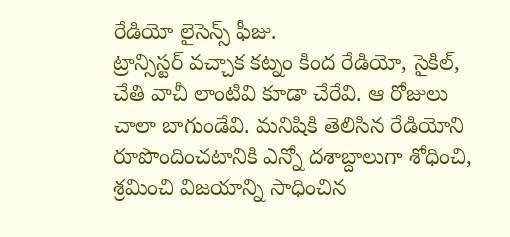రేడియో లైసెన్స్ ఫీజు.
ట్రాన్సిస్టర్ వచ్చాక కట్నం కింద రేడియో, సైకిల్, చేతి వాచీ లాంటివి కూడా చేరేవి. ఆ రోజులు చాలా బాగుండేవి. మనిషికి తెలిసిన రేడియోని రూపొందించటానికి ఎన్నో దశాబ్దాలుగా శోధించి, శ్రమించి విజయాన్ని సాధించిన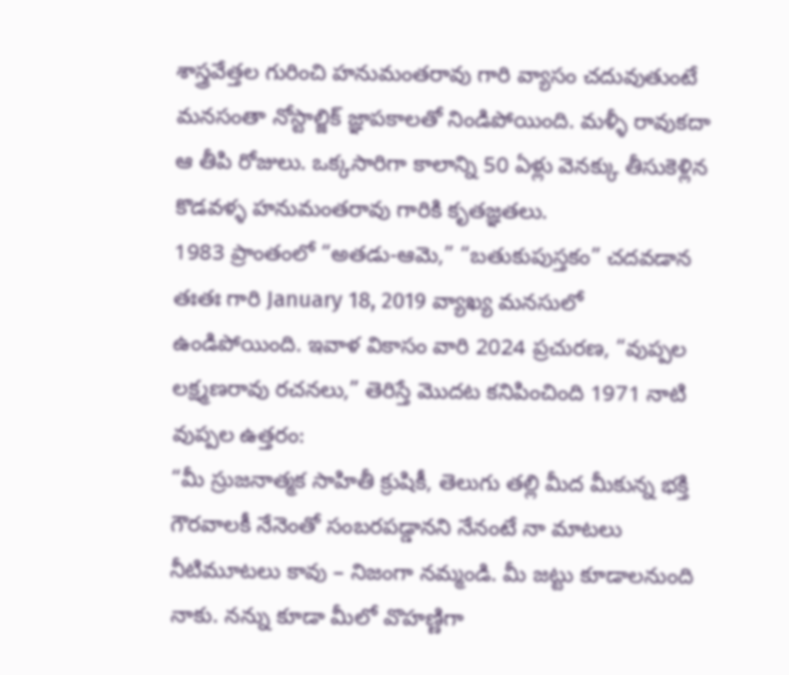శాస్త్రవేత్తల గురించి హనుమంతరావు గారి వ్యాసం చదువుతుంటే మనసంతా నోస్టాల్జిక్ జ్ఞాపకాలతో నిండిపోయింది. మళ్ళీ రావుకదా ఆ తీపి రోజులు. ఒక్కసారిగా కాలాన్ని 50 ఏళ్లు వెనక్కు తీసుకెళ్లిన కొడవళ్ళ హనుమంతరావు గారికి కృతజ్ఞతలు.
1983 ప్రాంతంలో “అతడు-ఆమె,” “బతుకుపుస్తకం” చదవడాన తఃతః గారి January 18, 2019 వ్యాఖ్య మనసులో ఉండిపోయింది. ఇవాళ వికాసం వారి 2024 ప్రచురణ, “వుప్పల లక్ష్మణరావు రచనలు,” తెరిస్తే మొదట కనిపించింది 1971 నాటి వుప్పల ఉత్తరం:
“మీ స్రుజనాత్మక సాహితీ క్రుషికీ, తెలుగు తల్లి మీద మీకున్న భక్తి గౌరవాలకీ నేనెంతో సంబరపడ్డానని నేనంటే నా మాటలు నీటిమూటలు కావు – నిజంగా నమ్మండి. మీ జట్టు కూడాలనుంది నాకు. నన్ను కూడా మీలో వొహణ్ణిగా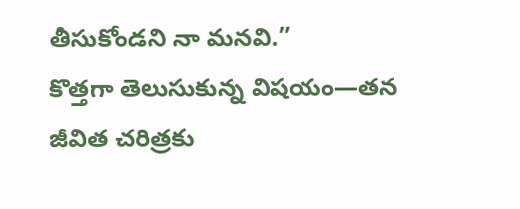తీసుకోండని నా మనవి.”
కొత్తగా తెలుసుకున్న విషయం—తన జీవిత చరిత్రకు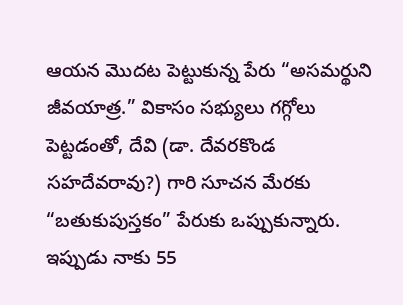ఆయన మొదట పెట్టుకున్న పేరు “అసమర్థుని జీవయాత్ర.” వికాసం సభ్యులు గగ్గోలు పెట్టడంతో, దేవి (డా. దేవరకొండ సహదేవరావు?) గారి సూచన మేరకు “బతుకుపుస్తకం” పేరుకు ఒప్పుకున్నారు.
ఇప్పుడు నాకు 55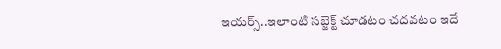ఇయర్స్..ఇలాంటి సబ్జెక్ట్ చూడటం చదవటం ఇదే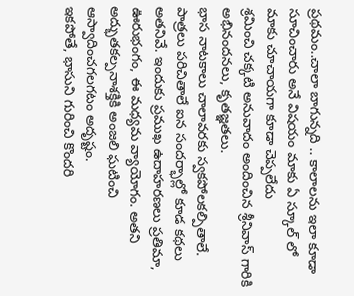ప్రథమం..చాలా బాగున్నది .. కాలాలను ఇలా కూడా సూచించారు అనే విషయం మాకు ఏ స్కూల్ లో మాకు చూచాయగా కూడా చెప్పలేదు
శ్రమించి చక్కటి అనువాదం అందించిన శ్రీనివాస్ గారికి అభినందనలు, కృతజ్ఞతలు.
భాస నాటకాలు చాలావరకు స్వకపోలకల్పితాలే. పాత్రలు పరిచితాలే ఐన సందర్భాల్లో కూడ కథలు అతనివే. ఇందుకు ప్రముఖ ఉదాహరణలు ప్రతిమా, ఊరుభంగం, ఈ మధ్యమ వ్యాయోగం. అతని అద్భుతకల్పనాశక్తికి అంజలి ఘటించి ఆస్వాదించగలగటం అదృష్టం.
ఇకపోతే, భాసుని గురించి కొందరి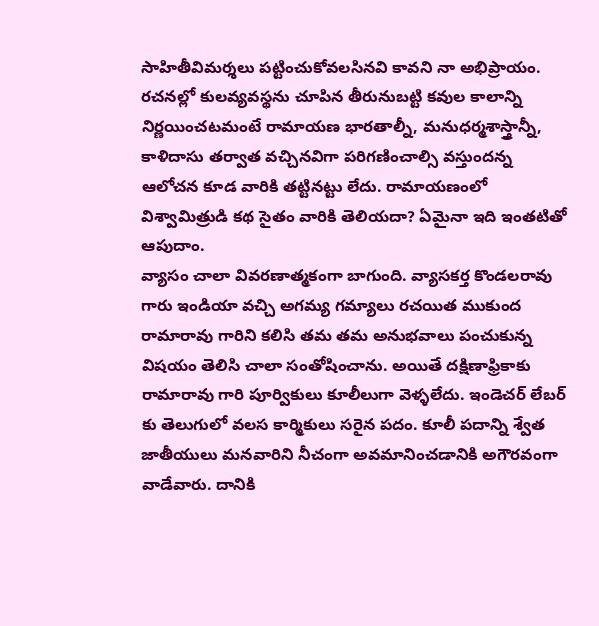సాహితీవిమర్శలు పట్టించుకోవలసినవి కావని నా అభిప్రాయం. రచనల్లో కులవ్యవస్థను చూపిన తీరునుబట్టి కవుల కాలాన్ని నిర్ణయించటమంటే రామాయణ భారతాల్నీ, మనుధర్మశాస్త్రాన్నీ, కాళిదాసు తర్వాత వచ్చినవిగా పరిగణించాల్సి వస్తుందన్న ఆలోచన కూడ వారికి తట్టినట్టు లేదు. రామాయణంలో విశ్వామిత్రుడి కథ సైతం వారికి తెలియదా? ఏమైనా ఇది ఇంతటితో ఆపుదాం.
వ్యాసం చాలా వివరణాత్మకంగా బాగుంది. వ్యాసకర్త కొండలరావు గారు ఇండియా వచ్చి అగమ్య గమ్యాలు రచయిత ముకుంద రామారావు గారిని కలిసి తమ తమ అనుభవాలు పంచుకున్న విషయం తెలిసి చాలా సంతోషించాను. అయితే దక్షిణాఫ్రికాకు రామారావు గారి పూర్వికులు కూలీలుగా వెళ్ళలేదు. ఇండెచర్ లేబర్ కు తెలుగులో వలస కార్మికులు సరైన పదం. కూలీ పదాన్ని శ్వేత జాతీయులు మనవారిని నీచంగా అవమానించడానికి అగౌరవంగా వాడేవారు. దానికి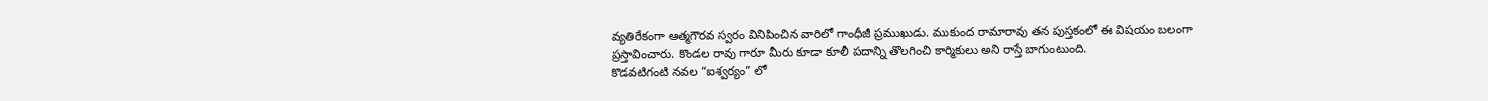వ్యతిరేకంగా ఆత్మగౌరవ స్వరం వినిపించిన వారిలో గాంధీజీ ప్రముఖుడు. ముకుంద రామారావు తన పుస్తకంలో ఈ విషయం బలంగా ప్రస్తావించారు. కొండల రావు గారూ మీరు కూడా కూలీ పదాన్ని తొలగించి కార్మికులు అని రాస్తే బాగుంటుంది.
కొడవటిగంటి నవల “ఐశ్వర్యం” లో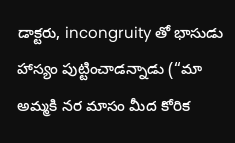డాక్టరు, incongruity తో భాసుడు హాస్యం పుట్టించాడన్నాడు (“మా అమ్మకి నర మాసం మీద కోరిక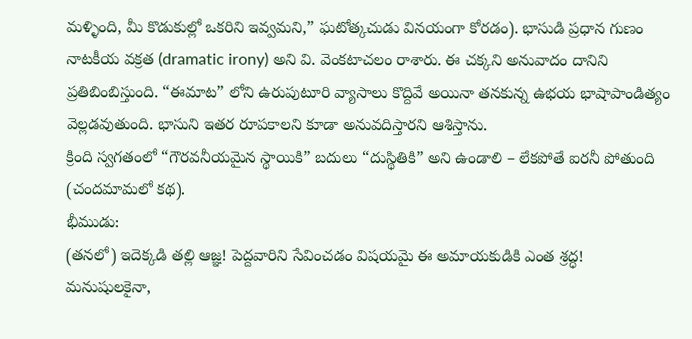మళ్ళింది, మీ కొడుకుల్లో ఒకరిని ఇవ్వమని,” ఘటోత్కచుడు వినయంగా కోరడం). భాసుడి ప్రధాన గుణం నాటకీయ వక్రత (dramatic irony) అని వి. వెంకటాచలం రాశారు. ఈ చక్కని అనువాదం దానిని ప్రతిబింబిస్తుంది. “ఈమాట” లోని ఉరుపుటూరి వ్యాసాలు కొద్దివే అయినా తనకున్న ఉభయ భాషాపాండిత్యం వెల్లడవుతుంది. భాసుని ఇతర రూపకాలని కూడా అనువదిస్తారని ఆశిస్తాను.
క్రింది స్వగతంలో “గౌరవనీయమైన స్థాయికి” బదులు “దుస్థితికి” అని ఉండాలి – లేకపోతే ఐరనీ పోతుంది (చందమామలో కథ).
భీముడు:
(తనలో) ఇదెక్కడి తల్లి ఆజ్ఞ! పెద్దవారిని సేవించడం విషయమై ఈ అమాయకుడికి ఎంత శ్రద్ధ!
మనుషులకైనా,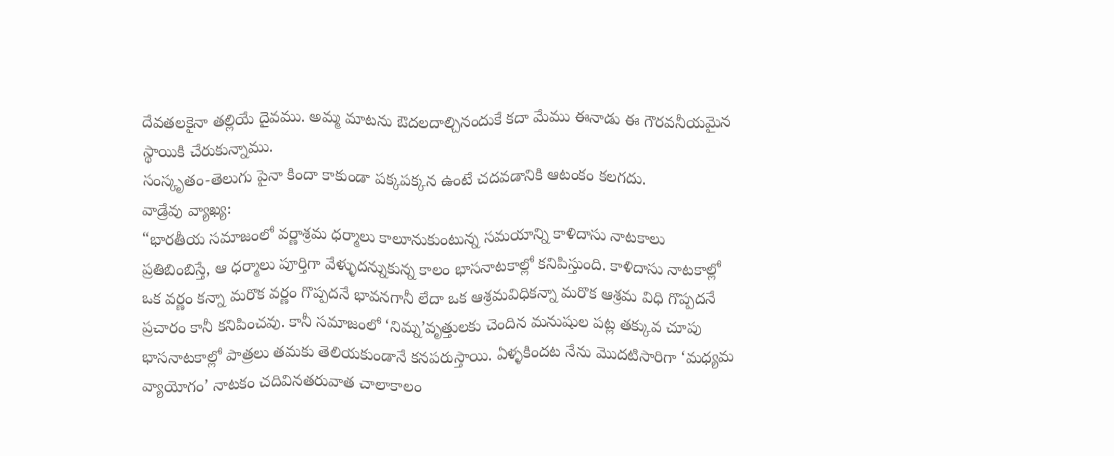దేవతలకైనా తల్లియే దైవము. అమ్మ మాటను ఔదలదాల్చినందుకే కదా మేము ఈనాడు ఈ గౌరవనీయమైన స్థాయికి చేరుకున్నాము.
సంస్కృతం-తెలుగు పైనా కిందా కాకుండా పక్కపక్కన ఉంటే చదవడానికి ఆటంకం కలగదు.
వాడ్రేవు వ్యాఖ్య:
“భారతీయ సమాజంలో వర్ణాశ్రమ ధర్మాలు కాలూనుకుంటున్న సమయాన్ని కాళిదాసు నాటకాలు ప్రతిబింబిస్తే, ఆ ధర్మాలు పూర్తిగా వేళ్ళుదన్నుకున్న కాలం భాసనాటకాల్లో కనిపిస్తుంది. కాళిదాసు నాటకాల్లో ఒక వర్ణం కన్నా మరొక వర్ణం గొప్పదనే భావనగానీ లేదా ఒక ఆశ్రమవిధికన్నా మరొక ఆశ్రమ విధి గొప్పదనే ప్రచారం కానీ కనిపించవు. కానీ సమాజంలో ‘నిమ్న’వృత్తులకు చెందిన మనుషుల పట్ల తక్కువ చూపు భాసనాటకాల్లో పాత్రలు తమకు తెలియకుండానే కనపరుస్తాయి. ఏళ్ళకిందట నేను మొదటిసారిగా ‘మధ్యమ వ్యాయోగం’ నాటకం చదివినతరువాత చాలాకాలం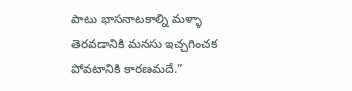పాటు భాసనాటకాల్ని మళ్ళా తెరవడానికి మనసు ఇచ్చగించక పోవటానికి కారణమదే.”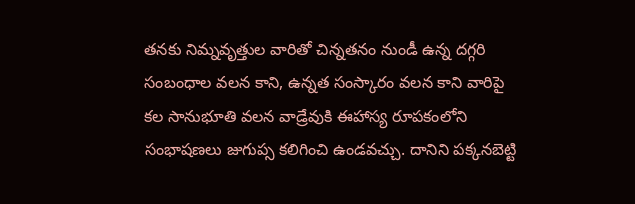తనకు నిమ్నవృత్తుల వారితో చిన్నతనం నుండీ ఉన్న దగ్గరి సంబంధాల వలన కాని, ఉన్నత సంస్కారం వలన కాని వారిపై కల సానుభూతి వలన వాడ్రేవుకి ఈహాస్య రూపకంలోని సంభాషణలు జుగుప్స కలిగించి ఉండవచ్చు. దానిని పక్కనబెట్టి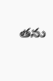తను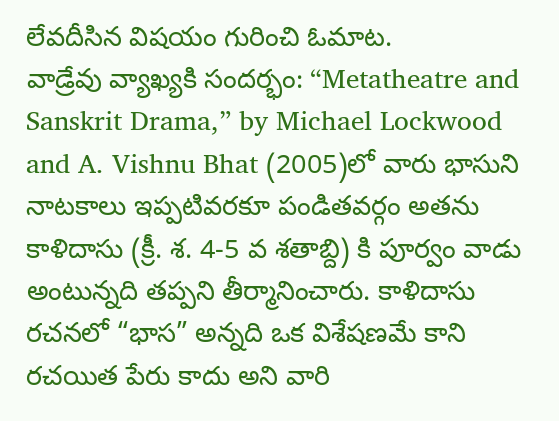లేవదీసిన విషయం గురించి ఓమాట.
వాడ్రేవు వ్యాఖ్యకి సందర్భం: “Metatheatre and Sanskrit Drama,” by Michael Lockwood and A. Vishnu Bhat (2005)లో వారు భాసుని నాటకాలు ఇప్పటివరకూ పండితవర్గం అతను కాళిదాసు (క్రీ. శ. 4-5 వ శతాబ్ది) కి పూర్వం వాడు అంటున్నది తప్పని తీర్మానించారు. కాళిదాసు రచనలో “భాస” అన్నది ఒక విశేషణమే కాని రచయిత పేరు కాదు అని వారి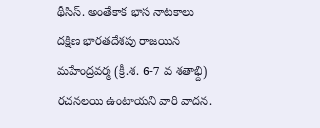థీసిస్. అంతేకాక భాస నాటకాలు దక్షిణ భారతదేశపు రాజయిన మహేంద్రవర్మ (క్రీ.శ. 6-7 వ శతాభ్ది) రచనలయి ఉంటాయని వారి వాదన.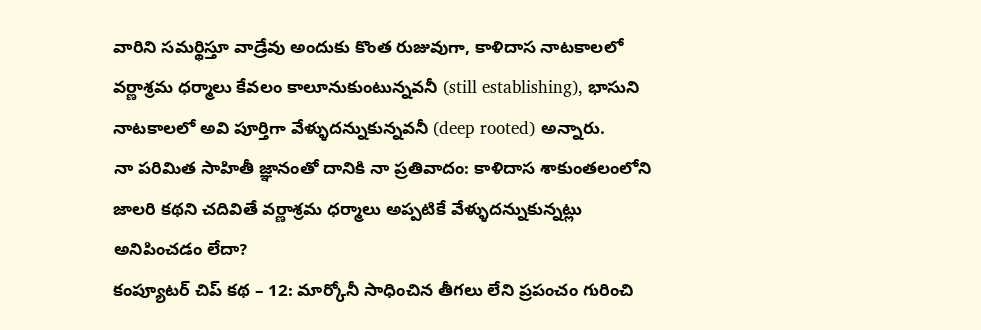వారిని సమర్థిస్తూ వాడ్రేవు అందుకు కొంత రుజువుగా, కాళిదాస నాటకాలలో వర్ణాశ్రమ ధర్మాలు కేవలం కాలూనుకుంటున్నవనీ (still establishing), భాసుని నాటకాలలో అవి పూర్తిగా వేళ్ళుదన్నుకున్నవనీ (deep rooted) అన్నారు.
నా పరిమిత సాహితీ జ్ఞానంతో దానికి నా ప్రతివాదం: కాళిదాస శాకుంతలంలోని జాలరి కథని చదివితే వర్ణాశ్రమ ధర్మాలు అప్పటికే వేళ్ళుదన్నుకున్నట్లు అనిపించడం లేదా?
కంప్యూటర్ చిప్ కథ – 12: మార్కోనీ సాధించిన తీగలు లేని ప్రపంచం గురించి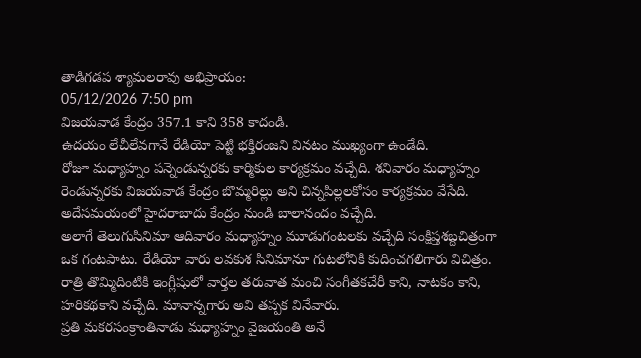తాడిగడప శ్యామలరావు అభిప్రాయం:
05/12/2026 7:50 pm
విజయవాడ కేంద్రం 357.1 కాని 358 కాదండి.
ఉదయం లేచీలేవగానే రేడియో పెట్టి భక్తిరంజని వినటం ముఖ్యంగా ఉండేది.
రోజూ మధ్యాహ్నం పన్నెండున్నరకు కార్మికుల కార్యక్రమం వచ్చేది. శనివారం మధ్యాహ్నం రెండున్నరకు విజయవాడ కేంద్రం బొమ్మరిల్లు అని చిన్నపిల్లలకోసం కార్యక్రమం వేసేది. అదేసమయంలో హైదరాబాదు కేంద్రం నుండి బాలానందం వచ్చేది.
అలాగే తెలుగుసినిమా ఆదివారం మధ్యాహ్నం మూడుగంటలకు వచ్చేది సంక్షిప్తశబ్దచిత్రంగా ఒక గంటపాటు. రేడియో వారు లవకుశ సినిమానూ గుటలోనికి కుదించగలిగారు విచిత్రం.
రాత్రి తొమ్మిదింటికి ఇంగ్లీషులో వార్తల తరువాత మంచి సంగీతకచేరీ కాని, నాటకం కాని, హరికథకాని వచ్చేది. మానాన్నగారు అవి తప్పక వినేవారు.
ప్రతి మకరసంక్రాంతినాడు మధ్యాహ్నం వైజయంతి అనే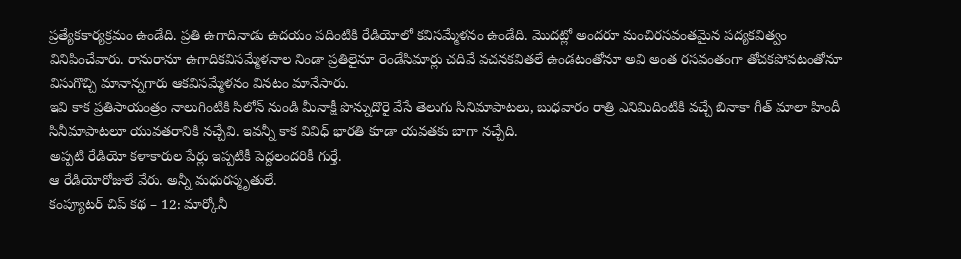ప్రత్యేకకార్యక్రమం ఉండేది. ప్రతి ఉగాదినాడు ఉదయం పదింటికి రేడియోలో కవిసమ్మేళనం ఉండేది. మొదట్లో అందరూ మంచిరసవంతమైన పద్యకవిత్వం వినిపించేవారు. రానురానూ ఉగాదికవిసమ్మేళనాల నిండా ప్రతిలైనూ రెండేసిమార్లు చదివే వచనకవితలే ఉండటంతోనూ అవి అంత రసవంతంగా తోచకపోవటంతోనూ విసుగొచ్చి మానాన్నగారు ఆకవిసమ్మేళనం వినటం మానేసారు.
ఇవి కాక ప్రతిసాయంత్రం నాలుగింటికి సిలోన్ నుండి మీనాక్షీ పొన్నుదొరై వేసే తెలుగు సినిమాపాటలు, బుధవారం రాత్రి ఎనిమిదింటికి వచ్చే బినాకా గీత్ మాలా హిందీ సినీమాపాటలూ యువతరానికి నచ్చేవి. ఇవన్నీ కాక వివిధ్ భారతి కూడా యవతకు బాగా నచ్చేది.
అప్పటి రేడియో కళాకారుల పేర్లు ఇప్పటికీ పెద్దలందరికీ గుర్తే.
ఆ రేడియోరోజులే వేరు. అన్నీ మధురస్మృతులే.
కంప్యూటర్ చిప్ కథ – 12: మార్కోనీ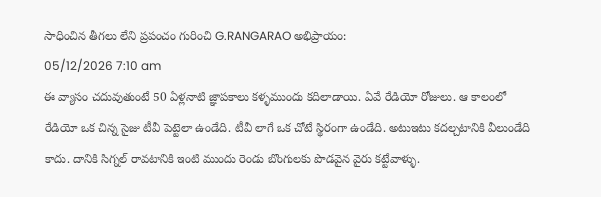సాధించిన తీగలు లేని ప్రపంచం గురించి G.RANGARAO అభిప్రాయం:
05/12/2026 7:10 am
ఈ వ్యాసం చదువుతుంటే 50 ఏళ్లనాటి జ్ఞాపకాలు కళ్ళముందు కదిలాడాయి. ఏవే రేడియో రోజులు. ఆ కాలంలో రేడియో ఒక చిన్న సైజు టీవీ పెట్టెలా ఉండేది. టీవీ లాగే ఒక చోటే స్థిరంగా ఉండేది. అటుఇటు కదల్చటానికి వీలుండేది కాదు. దానికి సిగ్నల్ రావటానికి ఇంటి ముందు రెండు బొంగులకు పొడవైన వైరు కట్టేవాళ్ళు.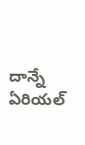దాన్నే ఏరియల్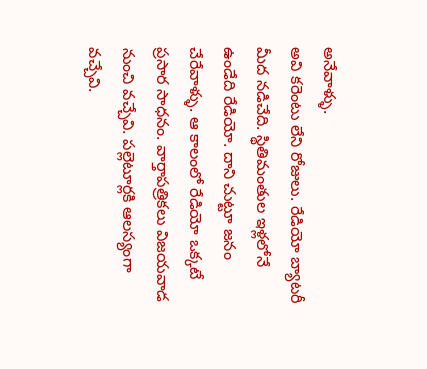అనేవాళ్ళు.
అవి కరెంటు లేని రోజులు. రేడియో బ్యాటరీ మీద నడిచేది. స్థితిమంతుల ఇళ్లలోనే ఉండేది రేడియో. దాని చుట్టూ జనం చేరేవాళ్ళు. ఆ కాలంలో రేడియో ఒక్కటే ప్రసార సాధనం. వార్తాపత్రికలు విజయవాడ నుంచి వచ్చేవి. పల్లెటూర్లకి ఆలస్యంగా వచ్చేవి.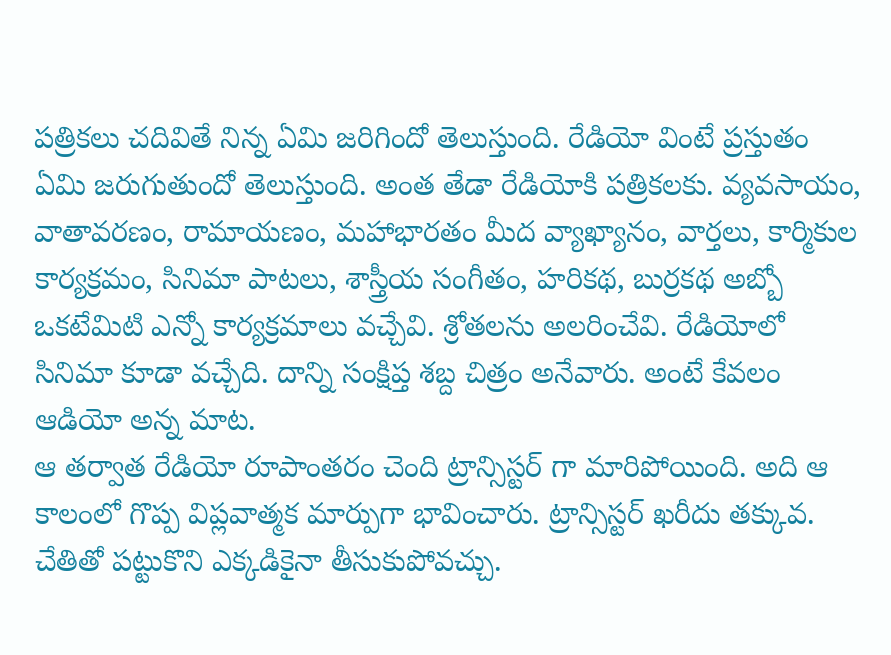పత్రికలు చదివితే నిన్న ఏమి జరిగిందో తెలుస్తుంది. రేడియో వింటే ప్రస్తుతం ఏమి జరుగుతుందో తెలుస్తుంది. అంత తేడా రేడియోకి పత్రికలకు. వ్యవసాయం, వాతావరణం, రామాయణం, మహాభారతం మీద వ్యాఖ్యానం, వార్తలు, కార్మికుల కార్యక్రమం, సినిమా పాటలు, శాస్త్రీయ సంగీతం, హరికథ, బుర్రకథ అబ్బో ఒకటేమిటి ఎన్నో కార్యక్రమాలు వచ్చేవి. శ్రోతలను అలరించేవి. రేడియోలో సినిమా కూడా వచ్చేది. దాన్ని సంక్షిప్త శబ్ద చిత్రం అనేవారు. అంటే కేవలం ఆడియో అన్న మాట.
ఆ తర్వాత రేడియో రూపాంతరం చెంది ట్రాన్సిస్టర్ గా మారిపోయింది. అది ఆ కాలంలో గొప్ప విప్లవాత్మక మార్పుగా భావించారు. ట్రాన్సిస్టర్ ఖరీదు తక్కువ. చేతితో పట్టుకొని ఎక్కడికైనా తీసుకుపోవచ్చు.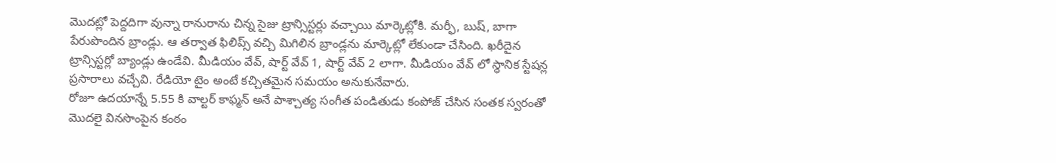మొదట్లో పెద్దదిగా వున్నా రానురాను చిన్న సైజు ట్రాన్సిస్టర్లు వచ్చాయి మార్కెట్లోకి. మర్ఫీ, బుష్, బాగా పేరుపొందిన బ్రాండ్లు. ఆ తర్వాత ఫిలిప్స్ వచ్చి మిగిలిన బ్రాండ్లను మార్కెట్లో లేకుండా చేసింది. ఖరీదైన ట్రాన్సిస్టర్లో బ్యాండ్లు ఉండేవి. మీడియం వేవ్, షార్ట్ వేవ్ 1, షార్ట్ వేవ్ 2 లాగా. మీడియం వేవ్ లో స్థానిక స్టేషన్ల ప్రసారాలు వచ్చేవి. రేడియో టైం అంటే కచ్చితమైన సమయం అనుకునేవారు.
రోజూ ఉదయాన్నే 5.55 కి వాల్టర్ కాఫ్మన్ అనే పాశ్చాత్య సంగీత పండితుడు కంపోజ్ చేసిన సంతక స్వరంతో మొదలై వినసొంపైన కంఠం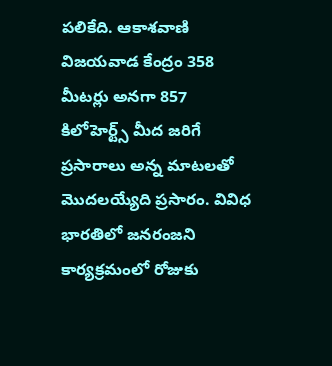పలికేది. ఆకాశవాణి విజయవాడ కేంద్రం 358 మీటర్లు అనగా 857 కిలోహెర్ట్స్ మీద జరిగే ప్రసారాలు అన్న మాటలతో మొదలయ్యేది ప్రసారం. వివిధ భారతిలో జనరంజని కార్యక్రమంలో రోజుకు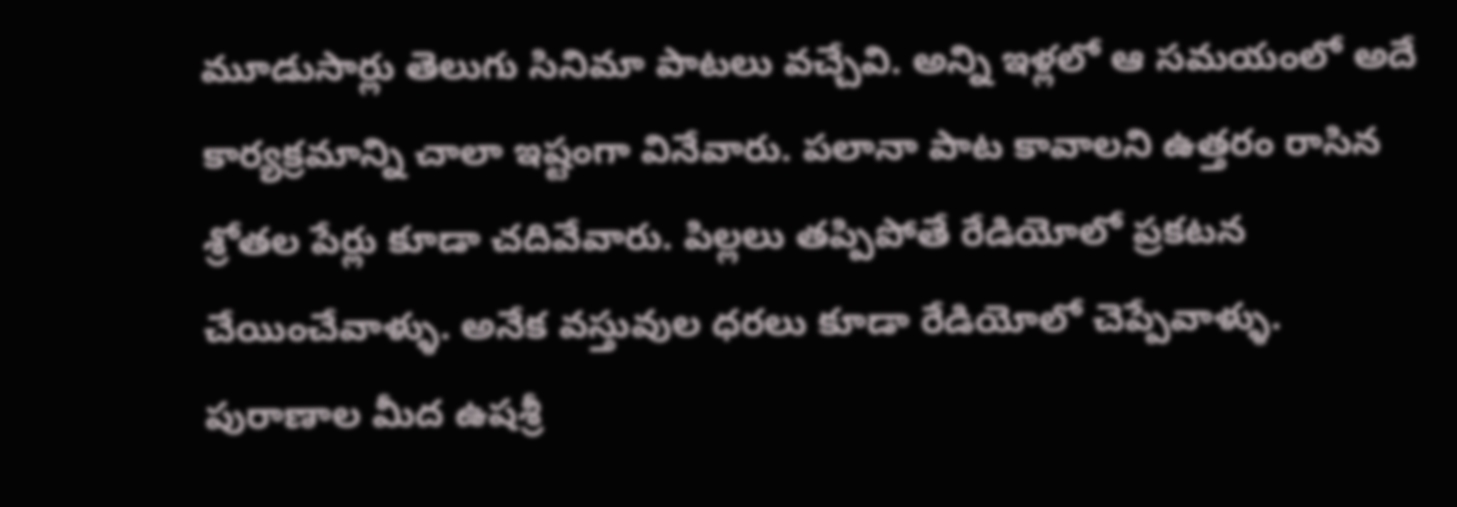మూడుసార్లు తెలుగు సినిమా పాటలు వచ్చేవి. అన్ని ఇళ్లలో ఆ సమయంలో అదే కార్యక్రమాన్ని చాలా ఇష్టంగా వినేవారు. పలానా పాట కావాలని ఉత్తరం రాసిన శ్రోతల పేర్లు కూడా చదివేవారు. పిల్లలు తప్పిపోతే రేడియోలో ప్రకటన చేయించేవాళ్ళు. అనేక వస్తువుల ధరలు కూడా రేడియోలో చెప్పేవాళ్ళు. పురాణాల మీద ఉషశ్రీ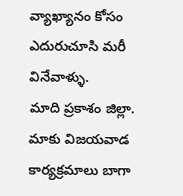వ్యాఖ్యానం కోసం ఎదురుచూసి మరీ వినేవాళ్ళు.
మాది ప్రకాశం జిల్లా. మాకు విజయవాడ కార్యక్రమాలు బాగా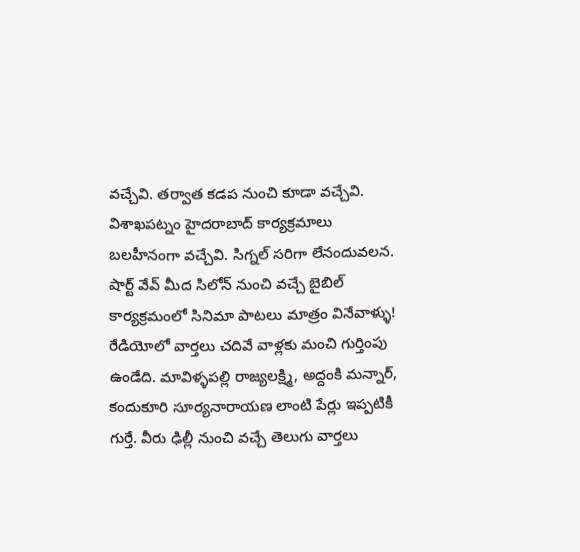వచ్చేవి. తర్వాత కడప నుంచి కూడా వచ్చేవి. విశాఖపట్నం హైదరాబాద్ కార్యక్రమాలు బలహీనంగా వచ్చేవి. సిగ్నల్ సరిగా లేనందువలన. షార్ట్ వేవ్ మీద సిలోన్ నుంచి వచ్చే బైబిల్ కార్యక్రమంలో సినిమా పాటలు మాత్రం వినేవాళ్ళు!
రేడియోలో వార్తలు చదివే వాళ్లకు మంచి గుర్తింపు ఉండేది. మావిళ్ళపల్లి రాజ్యలక్ష్మి, అద్దంకి మన్నార్, కందుకూరి సూర్యనారాయణ లాంటి పేర్లు ఇప్పటికీ గుర్తే. వీరు ఢిల్లీ నుంచి వచ్చే తెలుగు వార్తలు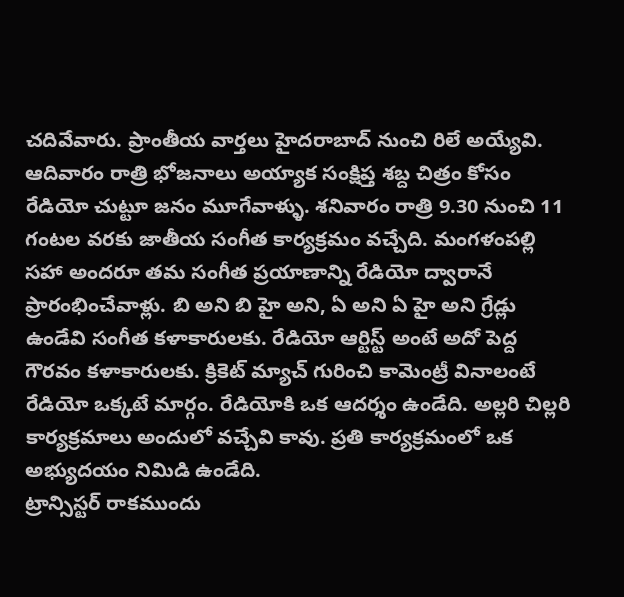చదివేవారు. ప్రాంతీయ వార్తలు హైదరాబాద్ నుంచి రిలే అయ్యేవి. ఆదివారం రాత్రి భోజనాలు అయ్యాక సంక్షిప్త శబ్ద చిత్రం కోసం రేడియో చుట్టూ జనం మూగేవాళ్ళు. శనివారం రాత్రి 9.30 నుంచి 11 గంటల వరకు జాతీయ సంగీత కార్యక్రమం వచ్చేది. మంగళంపల్లి సహా అందరూ తమ సంగీత ప్రయాణాన్ని రేడియో ద్వారానే ప్రారంభించేవాళ్లు. బి అని బి హై అని, ఏ అని ఏ హై అని గ్రేడ్లు ఉండేవి సంగీత కళాకారులకు. రేడియో ఆర్టిస్ట్ అంటే అదో పెద్ద గౌరవం కళాకారులకు. క్రికెట్ మ్యాచ్ గురించి కామెంట్రీ వినాలంటే రేడియో ఒక్కటే మార్గం. రేడియోకి ఒక ఆదర్శం ఉండేది. అల్లరి చిల్లరి కార్యక్రమాలు అందులో వచ్చేవి కావు. ప్రతి కార్యక్రమంలో ఒక అభ్యుదయం నిమిడి ఉండేది.
ట్రాన్సిస్టర్ రాకముందు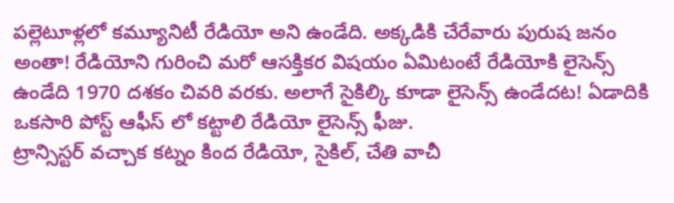పల్లెటూళ్లలో కమ్యూనిటీ రేడియో అని ఉండేది. అక్కడికి చేరేవారు పురుష జనం అంతా! రేడియోని గురించి మరో ఆసక్తికర విషయం ఏమిటంటే రేడియోకి లైసెన్స్ ఉండేది 1970 దశకం చివరి వరకు. అలాగే సైకిల్కి కూడా లైసెన్స్ ఉండేదట! ఏడాదికి ఒకసారి పోస్ట్ ఆఫీస్ లో కట్టాలి రేడియో లైసెన్స్ ఫీజు.
ట్రాన్సిస్టర్ వచ్చాక కట్నం కింద రేడియో, సైకిల్, చేతి వాచీ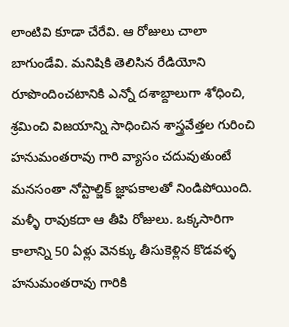లాంటివి కూడా చేరేవి. ఆ రోజులు చాలా బాగుండేవి. మనిషికి తెలిసిన రేడియోని రూపొందించటానికి ఎన్నో దశాబ్దాలుగా శోధించి, శ్రమించి విజయాన్ని సాధించిన శాస్త్రవేత్తల గురించి హనుమంతరావు గారి వ్యాసం చదువుతుంటే మనసంతా నోస్టాల్జిక్ జ్ఞాపకాలతో నిండిపోయింది. మళ్ళీ రావుకదా ఆ తీపి రోజులు. ఒక్కసారిగా కాలాన్ని 50 ఏళ్లు వెనక్కు తీసుకెళ్లిన కొడవళ్ళ హనుమంతరావు గారికి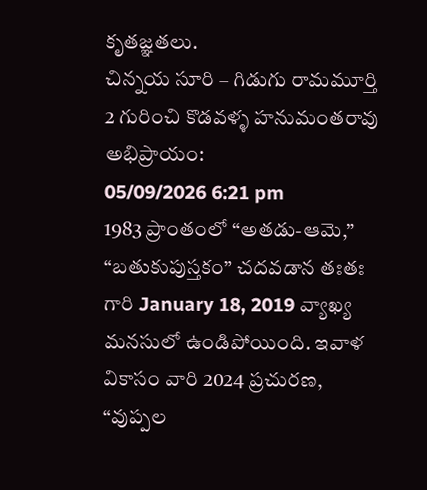కృతజ్ఞతలు.
చిన్నయ సూరి – గిడుగు రామమూర్తి 2 గురించి కొడవళ్ళ హనుమంతరావు అభిప్రాయం:
05/09/2026 6:21 pm
1983 ప్రాంతంలో “అతడు-ఆమె,” “బతుకుపుస్తకం” చదవడాన తఃతః గారి January 18, 2019 వ్యాఖ్య మనసులో ఉండిపోయింది. ఇవాళ వికాసం వారి 2024 ప్రచురణ, “వుప్పల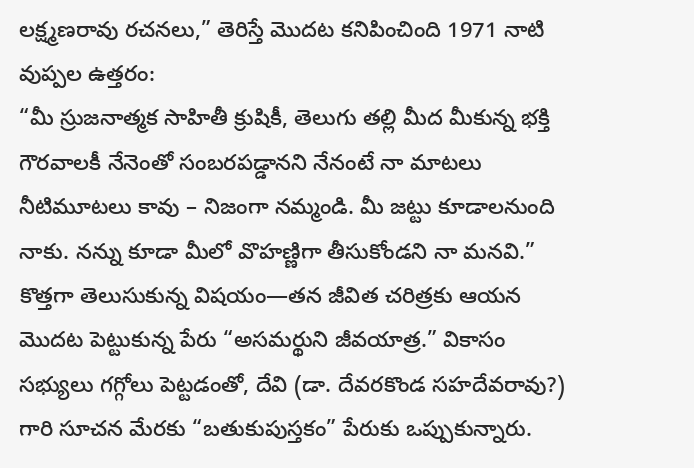లక్ష్మణరావు రచనలు,” తెరిస్తే మొదట కనిపించింది 1971 నాటి వుప్పల ఉత్తరం:
“మీ స్రుజనాత్మక సాహితీ క్రుషికీ, తెలుగు తల్లి మీద మీకున్న భక్తి గౌరవాలకీ నేనెంతో సంబరపడ్డానని నేనంటే నా మాటలు నీటిమూటలు కావు – నిజంగా నమ్మండి. మీ జట్టు కూడాలనుంది నాకు. నన్ను కూడా మీలో వొహణ్ణిగా తీసుకోండని నా మనవి.”
కొత్తగా తెలుసుకున్న విషయం—తన జీవిత చరిత్రకు ఆయన మొదట పెట్టుకున్న పేరు “అసమర్థుని జీవయాత్ర.” వికాసం సభ్యులు గగ్గోలు పెట్టడంతో, దేవి (డా. దేవరకొండ సహదేవరావు?) గారి సూచన మేరకు “బతుకుపుస్తకం” పేరుకు ఒప్పుకున్నారు.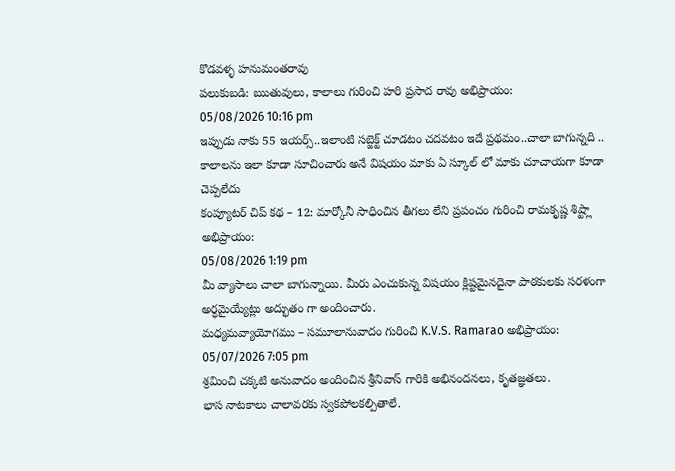కొడవళ్ళ హనుమంతరావు
పలుకుబడి: ఋతువులు, కాలాలు గురించి హరి ప్రసాద రావు అభిప్రాయం:
05/08/2026 10:16 pm
ఇప్పుడు నాకు 55 ఇయర్స్..ఇలాంటి సబ్జెక్ట్ చూడటం చదవటం ఇదే ప్రథమం..చాలా బాగున్నది .. కాలాలను ఇలా కూడా సూచించారు అనే విషయం మాకు ఏ స్కూల్ లో మాకు చూచాయగా కూడా చెప్పలేదు
కంప్యూటర్ చిప్ కథ – 12: మార్కోనీ సాధించిన తీగలు లేని ప్రపంచం గురించి రామకృష్ణ శిష్ట్లా అభిప్రాయం:
05/08/2026 1:19 pm
మీ వ్యాసాలు చాలా బాగున్నాయి. మీరు ఎంచుకున్న విషయం క్లిష్టమైనదైనా పాఠకులకు సరళంగా అర్ధమైయ్యేట్లు అద్భుతం గా అందించారు.
మధ్యమవ్యాయోగము – సమూలానువాదం గురించి K.V.S. Ramarao అభిప్రాయం:
05/07/2026 7:05 pm
శ్రమించి చక్కటి అనువాదం అందించిన శ్రీనివాస్ గారికి అభినందనలు, కృతజ్ఞతలు.
భాస నాటకాలు చాలావరకు స్వకపోలకల్పితాలే.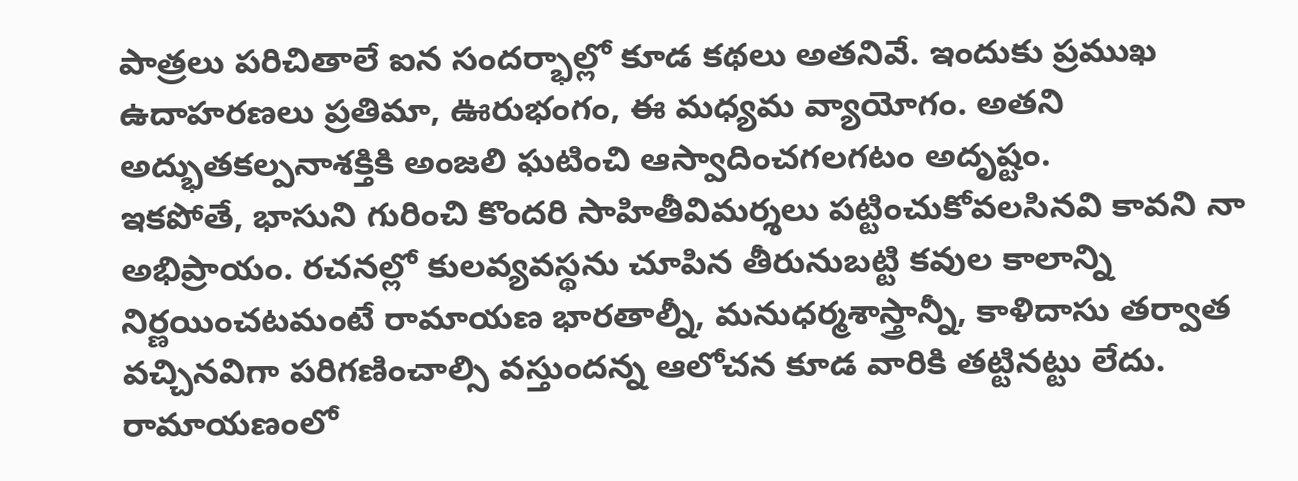పాత్రలు పరిచితాలే ఐన సందర్భాల్లో కూడ కథలు అతనివే. ఇందుకు ప్రముఖ ఉదాహరణలు ప్రతిమా, ఊరుభంగం, ఈ మధ్యమ వ్యాయోగం. అతని అద్భుతకల్పనాశక్తికి అంజలి ఘటించి ఆస్వాదించగలగటం అదృష్టం.
ఇకపోతే, భాసుని గురించి కొందరి సాహితీవిమర్శలు పట్టించుకోవలసినవి కావని నా అభిప్రాయం. రచనల్లో కులవ్యవస్థను చూపిన తీరునుబట్టి కవుల కాలాన్ని నిర్ణయించటమంటే రామాయణ భారతాల్నీ, మనుధర్మశాస్త్రాన్నీ, కాళిదాసు తర్వాత వచ్చినవిగా పరిగణించాల్సి వస్తుందన్న ఆలోచన కూడ వారికి తట్టినట్టు లేదు. రామాయణంలో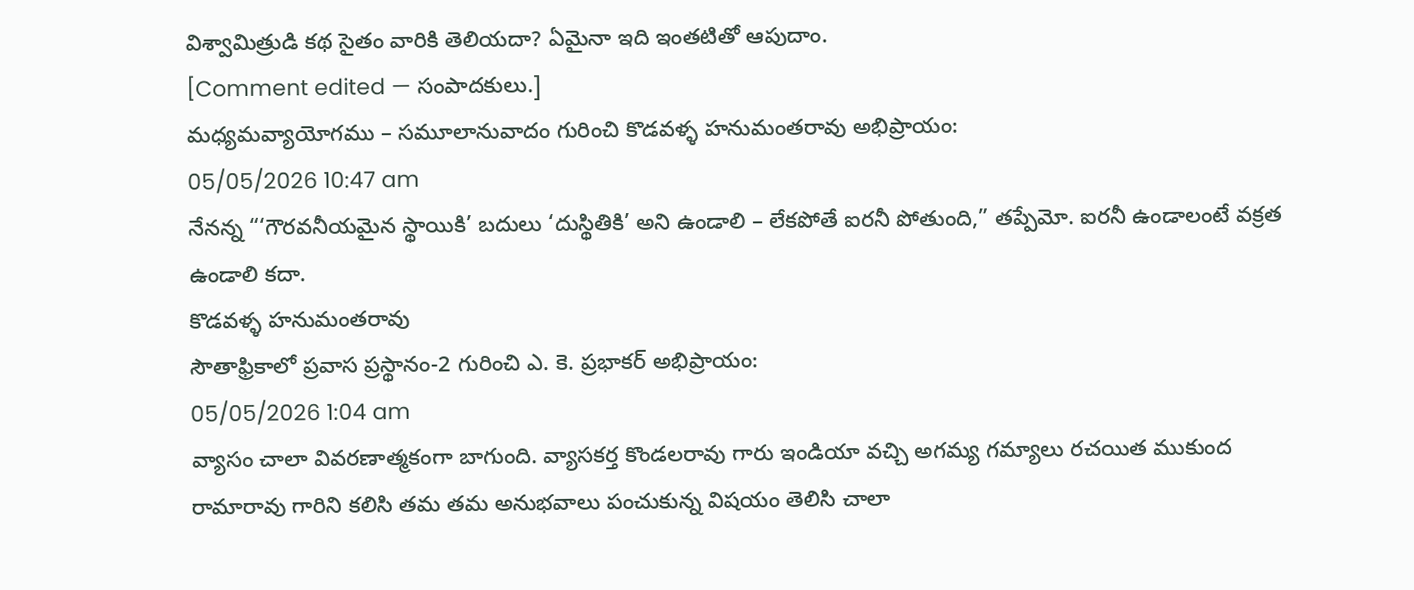విశ్వామిత్రుడి కథ సైతం వారికి తెలియదా? ఏమైనా ఇది ఇంతటితో ఆపుదాం.
[Comment edited — సంపాదకులు.]
మధ్యమవ్యాయోగము – సమూలానువాదం గురించి కొడవళ్ళ హనుమంతరావు అభిప్రాయం:
05/05/2026 10:47 am
నేనన్న “‘గౌరవనీయమైన స్థాయికి’ బదులు ‘దుస్థితికి’ అని ఉండాలి – లేకపోతే ఐరనీ పోతుంది,” తప్పేమో. ఐరనీ ఉండాలంటే వక్రత ఉండాలి కదా.
కొడవళ్ళ హనుమంతరావు
సౌతాఫ్రికాలో ప్రవాస ప్రస్థానం-2 గురించి ఎ. కె. ప్రభాకర్ అభిప్రాయం:
05/05/2026 1:04 am
వ్యాసం చాలా వివరణాత్మకంగా బాగుంది. వ్యాసకర్త కొండలరావు గారు ఇండియా వచ్చి అగమ్య గమ్యాలు రచయిత ముకుంద రామారావు గారిని కలిసి తమ తమ అనుభవాలు పంచుకున్న విషయం తెలిసి చాలా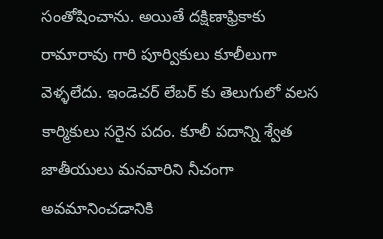సంతోషించాను. అయితే దక్షిణాఫ్రికాకు రామారావు గారి పూర్వికులు కూలీలుగా వెళ్ళలేదు. ఇండెచర్ లేబర్ కు తెలుగులో వలస కార్మికులు సరైన పదం. కూలీ పదాన్ని శ్వేత జాతీయులు మనవారిని నీచంగా అవమానించడానికి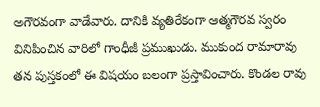అగౌరవంగా వాడేవారు. దానికి వ్యతిరేకంగా ఆత్మగౌరవ స్వరం వినిపించిన వారిలో గాంధీజీ ప్రముఖుడు. ముకుంద రామారావు తన పుస్తకంలో ఈ విషయం బలంగా ప్రస్తావించారు. కొండల రావు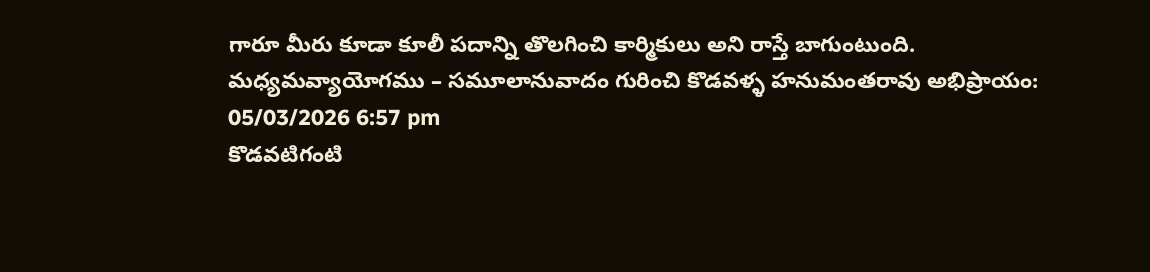గారూ మీరు కూడా కూలీ పదాన్ని తొలగించి కార్మికులు అని రాస్తే బాగుంటుంది.
మధ్యమవ్యాయోగము – సమూలానువాదం గురించి కొడవళ్ళ హనుమంతరావు అభిప్రాయం:
05/03/2026 6:57 pm
కొడవటిగంటి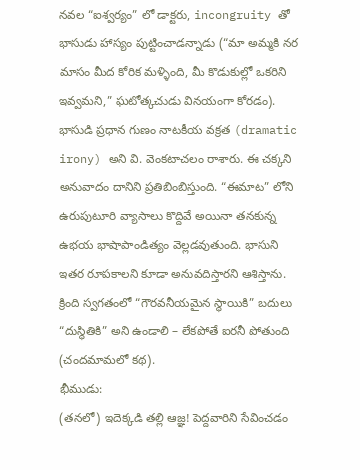నవల “ఐశ్వర్యం” లో డాక్టరు, incongruity తో భాసుడు హాస్యం పుట్టించాడన్నాడు (“మా అమ్మకి నర మాసం మీద కోరిక మళ్ళింది, మీ కొడుకుల్లో ఒకరిని ఇవ్వమని,” ఘటోత్కచుడు వినయంగా కోరడం). భాసుడి ప్రధాన గుణం నాటకీయ వక్రత (dramatic irony) అని వి. వెంకటాచలం రాశారు. ఈ చక్కని అనువాదం దానిని ప్రతిబింబిస్తుంది. “ఈమాట” లోని ఉరుపుటూరి వ్యాసాలు కొద్దివే అయినా తనకున్న ఉభయ భాషాపాండిత్యం వెల్లడవుతుంది. భాసుని ఇతర రూపకాలని కూడా అనువదిస్తారని ఆశిస్తాను.
క్రింది స్వగతంలో “గౌరవనీయమైన స్థాయికి” బదులు “దుస్థితికి” అని ఉండాలి – లేకపోతే ఐరనీ పోతుంది (చందమామలో కథ).
భీముడు:
(తనలో) ఇదెక్కడి తల్లి ఆజ్ఞ! పెద్దవారిని సేవించడం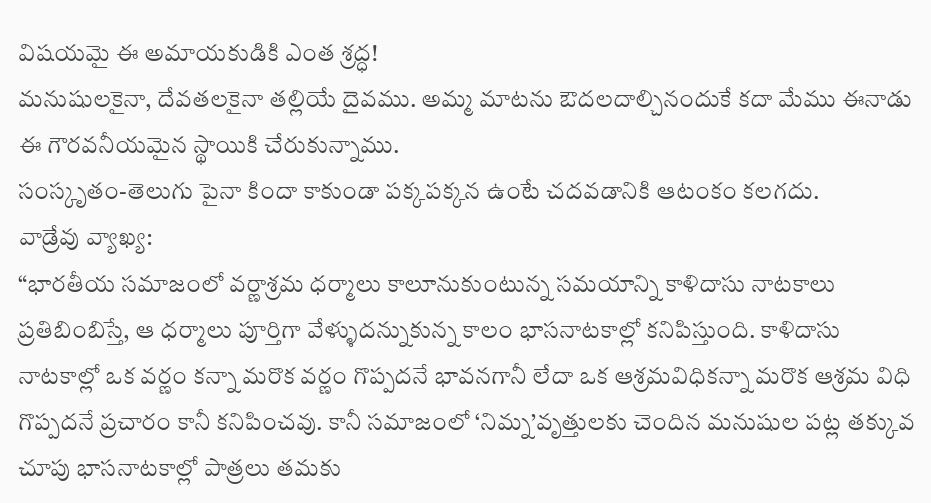విషయమై ఈ అమాయకుడికి ఎంత శ్రద్ధ!
మనుషులకైనా, దేవతలకైనా తల్లియే దైవము. అమ్మ మాటను ఔదలదాల్చినందుకే కదా మేము ఈనాడు ఈ గౌరవనీయమైన స్థాయికి చేరుకున్నాము.
సంస్కృతం-తెలుగు పైనా కిందా కాకుండా పక్కపక్కన ఉంటే చదవడానికి ఆటంకం కలగదు.
వాడ్రేవు వ్యాఖ్య:
“భారతీయ సమాజంలో వర్ణాశ్రమ ధర్మాలు కాలూనుకుంటున్న సమయాన్ని కాళిదాసు నాటకాలు ప్రతిబింబిస్తే, ఆ ధర్మాలు పూర్తిగా వేళ్ళుదన్నుకున్న కాలం భాసనాటకాల్లో కనిపిస్తుంది. కాళిదాసు నాటకాల్లో ఒక వర్ణం కన్నా మరొక వర్ణం గొప్పదనే భావనగానీ లేదా ఒక ఆశ్రమవిధికన్నా మరొక ఆశ్రమ విధి గొప్పదనే ప్రచారం కానీ కనిపించవు. కానీ సమాజంలో ‘నిమ్న’వృత్తులకు చెందిన మనుషుల పట్ల తక్కువ చూపు భాసనాటకాల్లో పాత్రలు తమకు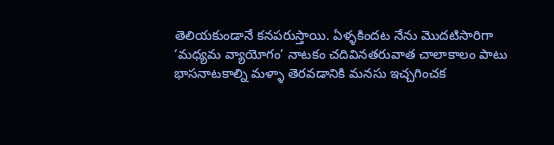తెలియకుండానే కనపరుస్తాయి. ఏళ్ళకిందట నేను మొదటిసారిగా ‘మధ్యమ వ్యాయోగం’ నాటకం చదివినతరువాత చాలాకాలం పాటు భాసనాటకాల్ని మళ్ళా తెరవడానికి మనసు ఇచ్చగించక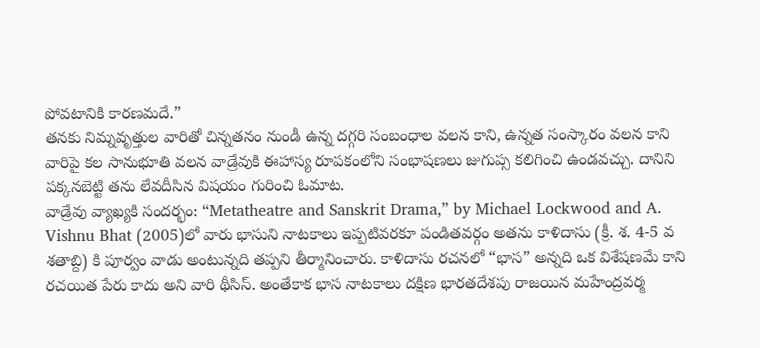పోవటానికి కారణమదే.”
తనకు నిమ్నవృత్తుల వారితో చిన్నతనం నుండీ ఉన్న దగ్గరి సంబంధాల వలన కాని, ఉన్నత సంస్కారం వలన కాని వారిపై కల సానుభూతి వలన వాడ్రేవుకి ఈహాస్య రూపకంలోని సంభాషణలు జుగుప్స కలిగించి ఉండవచ్చు. దానిని పక్కనబెట్టి తను లేవదీసిన విషయం గురించి ఓమాట.
వాడ్రేవు వ్యాఖ్యకి సందర్భం: “Metatheatre and Sanskrit Drama,” by Michael Lockwood and A. Vishnu Bhat (2005)లో వారు భాసుని నాటకాలు ఇప్పటివరకూ పండితవర్గం అతను కాళిదాసు (క్రీ. శ. 4-5 వ శతాబ్ది) కి పూర్వం వాడు అంటున్నది తప్పని తీర్మానించారు. కాళిదాసు రచనలో “భాస” అన్నది ఒక విశేషణమే కాని రచయిత పేరు కాదు అని వారి థీసిస్. అంతేకాక భాస నాటకాలు దక్షిణ భారతదేశపు రాజయిన మహేంద్రవర్మ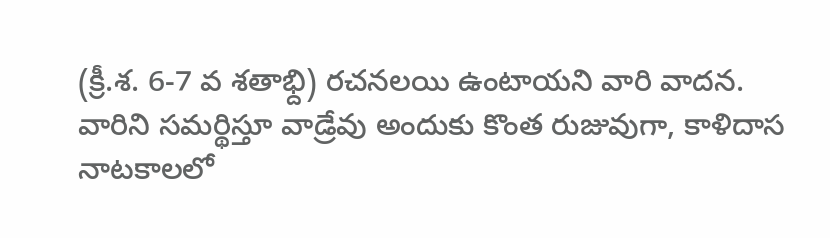(క్రీ.శ. 6-7 వ శతాభ్ది) రచనలయి ఉంటాయని వారి వాదన.
వారిని సమర్థిస్తూ వాడ్రేవు అందుకు కొంత రుజువుగా, కాళిదాస నాటకాలలో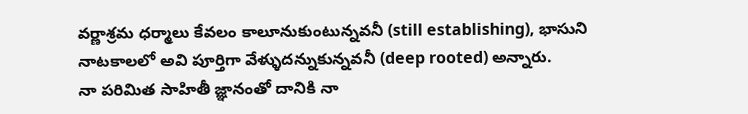వర్ణాశ్రమ ధర్మాలు కేవలం కాలూనుకుంటున్నవనీ (still establishing), భాసుని నాటకాలలో అవి పూర్తిగా వేళ్ళుదన్నుకున్నవనీ (deep rooted) అన్నారు.
నా పరిమిత సాహితీ జ్ఞానంతో దానికి నా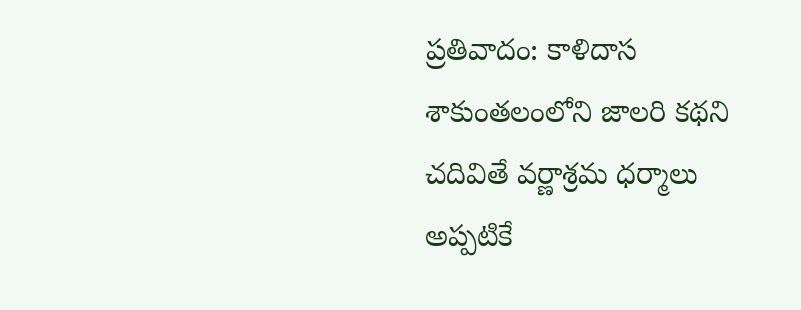ప్రతివాదం: కాళిదాస శాకుంతలంలోని జాలరి కథని చదివితే వర్ణాశ్రమ ధర్మాలు అప్పటికే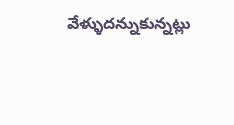వేళ్ళుదన్నుకున్నట్లు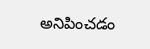అనిపించడం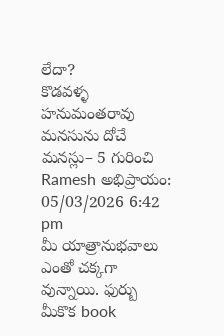లేదా?
కొడవళ్ళ హనుమంతరావు
మనసును దోచే మనస్లు– 5 గురించి Ramesh అభిప్రాయం:
05/03/2026 6:42 pm
మీ యాత్రానుభవాలు ఎంతో చక్కగా వున్నాయి. ఫుర్బు మీకొక book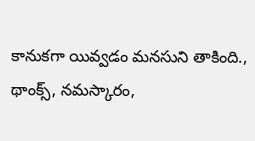కానుకగా యివ్వడం మనసుని తాకింది., థాంక్స్, నమస్కారం,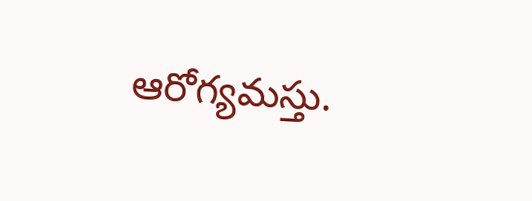ఆరోగ్యమస్తు.